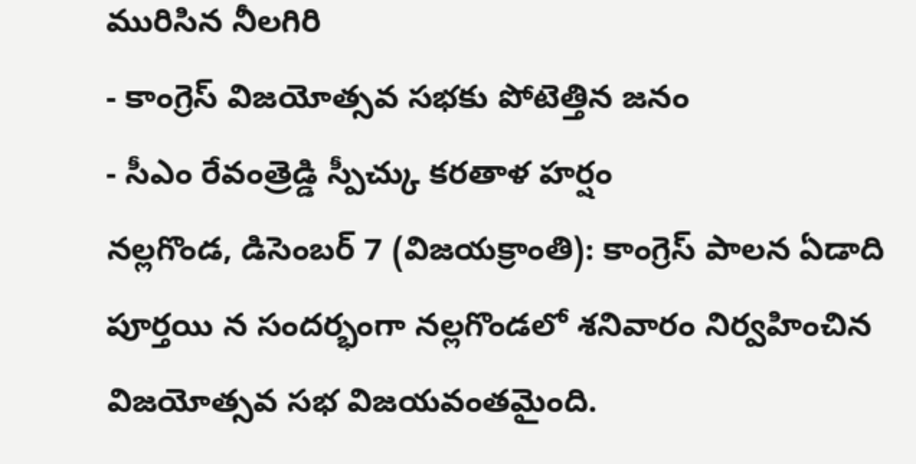మురిసిన నీలగిరి
- కాంగ్రెస్ విజయోత్సవ సభకు పోటెత్తిన జనం
- సీఎం రేవంత్రెడ్డి స్పీచ్కు కరతాళ హర్షం
నల్లగొండ, డిసెంబర్ 7 (విజయక్రాంతి): కాంగ్రెస్ పాలన ఏడాది పూర్తయి న సందర్భంగా నల్లగొండలో శనివారం నిర్వహించిన విజయోత్సవ సభ విజయవంతమైంది.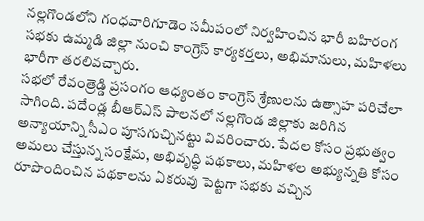నల్లగొండలోని గంధవారిగూడెం సమీపంలో నిర్వహించిన భారీ బహిరంగ సభకు ఉమ్మడి జిల్లా నుంచి కాంగ్రెస్ కార్యకర్తలు, అభిమానులు, మహిళలు భారీగా తరలివచ్చారు.
సభలో రేవంత్రెడ్డి ప్రసంగం ఆధ్యంతం కాంగ్రెస్ శ్రేణులను ఉత్సాహ పరిచేలా సాగింది. పదేండ్ల బీఆర్ఎస్ పాలనలో నల్లగొండ జిల్లాకు జరిగిన అన్యాయాన్ని సీఎం పూసగుచ్చినట్టు వివరించారు. పేదల కోసం ప్రభుత్వం అమలు చేస్తున్న సంక్షేమ, అభివృద్ధి పథకాలు, మహిళల అభ్యున్నతి కోసం రూపొందించిన పథకాలను ఏకరువు పెట్టగా సభకు వచ్చిన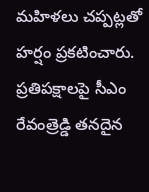మహిళలు చప్పట్లతో హర్షం ప్రకటించారు.
ప్రతిపక్షాలపై సీఎం రేవంత్రెడ్డి తనదైన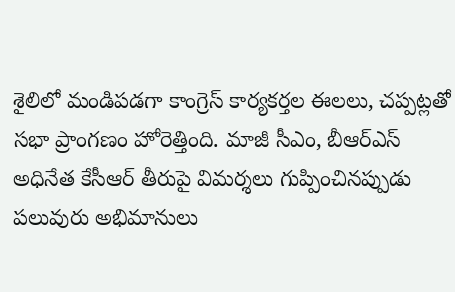శైలిలో మండిపడగా కాంగ్రెస్ కార్యకర్తల ఈలలు, చప్పట్లతో సభా ప్రాంగణం హోరెత్తింది. మాజీ సీఎం, బీఆర్ఎస్ అధినేత కేసీఆర్ తీరుపై విమర్శలు గుప్పించినప్పుడు పలువురు అభిమానులు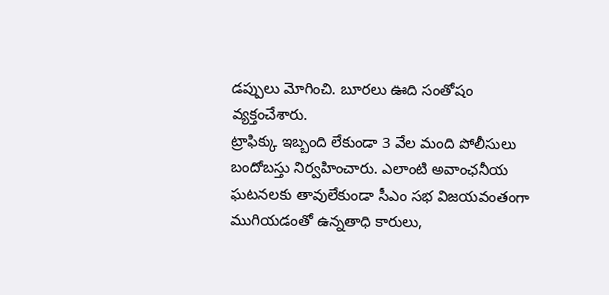డప్పులు మోగించి. బూరలు ఊది సంతోషం వ్యక్తంచేశారు.
ట్రాఫిక్కు ఇబ్బంది లేకుండా 3 వేల మంది పోలీసులు బందోబస్తు నిర్వహించారు. ఎలాంటి అవాంఛనీయ ఘటనలకు తావులేకుండా సీఎం సభ విజయవంతంగా ముగియడంతో ఉన్నతాధి కారులు,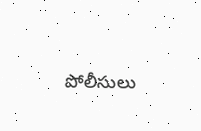పోలీసులు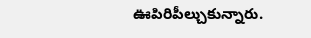ఊపిరిపీల్చుకున్నారు.